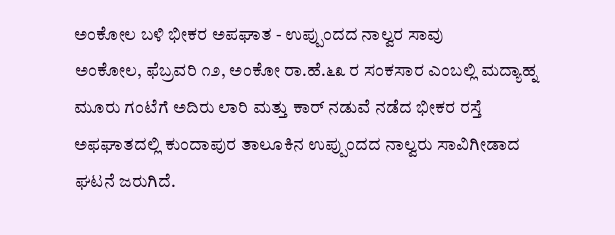ಅಂಕೋಲ ಬಳಿ ಭೀಕರ ಅಪಘಾತ - ಉಪ್ಪುಂದದ ನಾಲ್ವರ ಸಾವು
ಅಂಕೋಲ, ಫೆಬ್ರವರಿ ೧೨, ಅಂಕೋ ರಾ.ಹೆ.೬೩ ರ ಸಂಕಸಾರ ಎಂಬಲ್ಲಿ ಮದ್ಯಾಹ್ನ ಮೂರು ಗಂಟೆಗೆ ಅದಿರು ಲಾರಿ ಮತ್ತು ಕಾರ್ ನಡುವೆ ನಡೆದ ಭೀಕರ ರಸ್ತೆ ಅಫಘಾತದಲ್ಲಿ ಕುಂದಾಪುರ ತಾಲೂಕಿನ ಉಪ್ಪುಂದದ ನಾಲ್ವರು ಸಾವಿಗೀಡಾದ ಘಟನೆ ಜರುಗಿದೆ.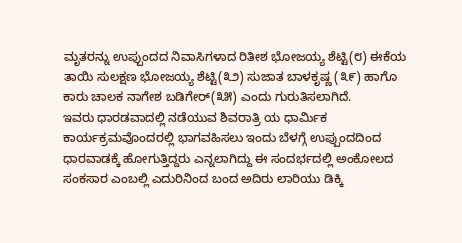ಮೃತರನ್ನು ಉಪ್ಪುಂದದ ನಿವಾಸಿಗಳಾದ ರಿತೀಶ ಭೋಜಯ್ಯ ಶೆಟ್ಟಿ(೮) ಈಕೆಯ ತಾಯಿ ಸುಲಕ್ಷಣ ಭೋಜಯ್ಯ ಶೆಟ್ಟಿ(೩೨) ಸುಜಾತ ಬಾಳಕೃಷ್ಣ (೩೯) ಹಾಗೊ ಕಾರು ಚಾಲಕ ನಾಗೇಶ ಬಡಿಗೇರ್(೩೫) ಎಂದು ಗುರುತಿಸಲಾಗಿದೆ.
ಇವರು ಧಾರಡವಾದಲ್ಲಿ ನಡೆಯುವ ಶಿವರಾತ್ರಿ ಯ ಧಾರ್ಮಿಕ ಕಾರ್ಯಕ್ರಮವೊಂದರಲ್ಲಿ ಭಾಗವಹಿಸಲು ಇಂದು ಬೆಳಗ್ಗೆ ಉಪ್ಪುಂದದಿಂದ ಧಾರವಾಡಕ್ಕೆ ಹೋಗುತ್ತಿದ್ದರು ಎನ್ನಲಾಗಿದ್ದು ಈ ಸಂದರ್ಭದಲ್ಲಿ ಅಂಕೋಲದ ಸಂಕಸಾರ ಎಂಬಲ್ಲಿ ಎದುರಿನಿಂದ ಬಂದ ಅದಿರು ಲಾರಿಯು ಡಿಕ್ಕಿ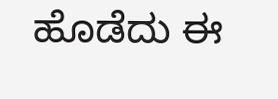ಹೊಡೆದು ಈ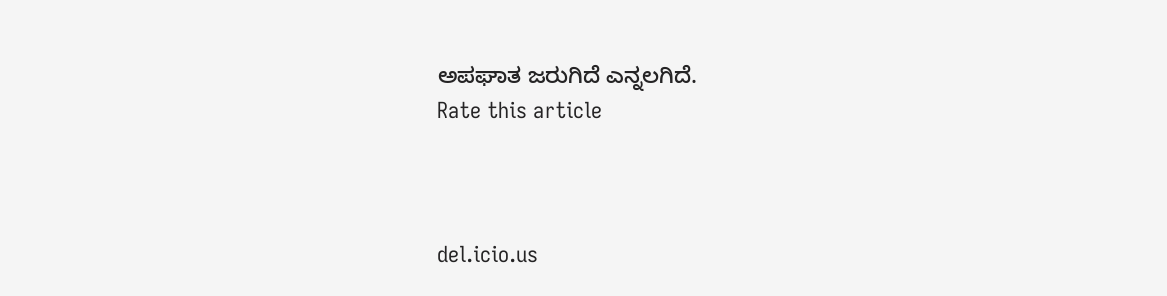ಅಪಘಾತ ಜರುಗಿದೆ ಎನ್ನಲಗಿದೆ.
Rate this article



del.icio.us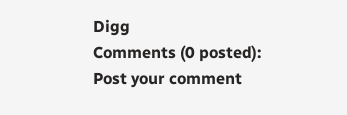Digg
Comments (0 posted):
Post your comment